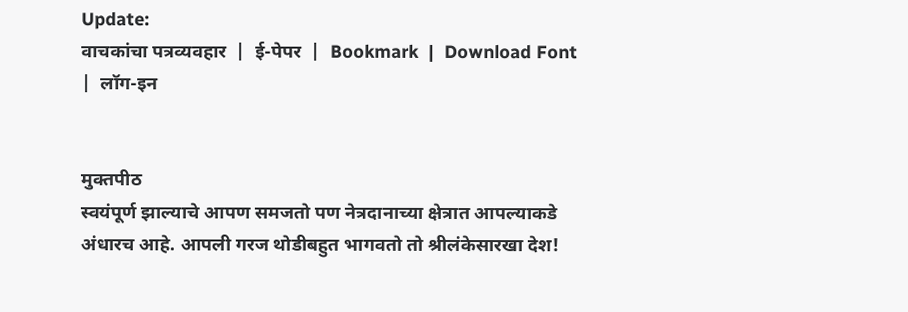Update:
वाचकांचा पत्रव्यवहार  |  ई-पेपर  |  Bookmark  |  Download Font  |  लॉग-इन


मुक्तपीठ
स्वयंपूर्ण झाल्याचे आपण समजतो पण नेत्रदानाच्या क्षेत्रात आपल्याकडे अंधारच आहे. आपली गरज थोडीबहुत भागवतो तो श्रीलंकेसारखा देश!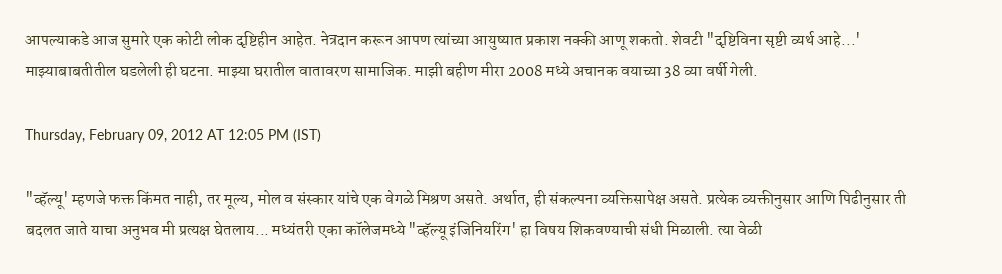आपल्याकडे आज सुमारे एक कोटी लोक दृष्टिहीन आहेत. नेत्रदान करून आपण त्यांच्या आयुष्यात प्रकाश नक्की आणू शकतो. शेवटी "दृष्टिविना सृष्टी व्यर्थ आहे...' माझ्याबाबतीतील घडलेली ही घटना. माझ्या घरातील वातावरण सामाजिक. माझी बहीण मीरा 2008 मध्ये अचानक वयाच्या 38 व्या वर्षी गेली.

Thursday, February 09, 2012 AT 12:05 PM (IST)

"व्हॅल्यू' म्हणजे फक्त किंमत नाही, तर मूल्य, मोल व संस्कार यांचे एक वेगळे मिश्रण असते. अर्थात, ही संकल्पना व्यक्तिसापेक्ष असते. प्रत्येक व्यक्तीनुसार आणि पिढीनुसार ती बदलत जाते याचा अनुभव मी प्रत्यक्ष घेतलाय... मध्यंतरी एका कॉलेजमध्ये "व्हॅल्यू इंजिनियरिंग' हा विषय शिकवण्याची संधी मिळाली. त्या वेळी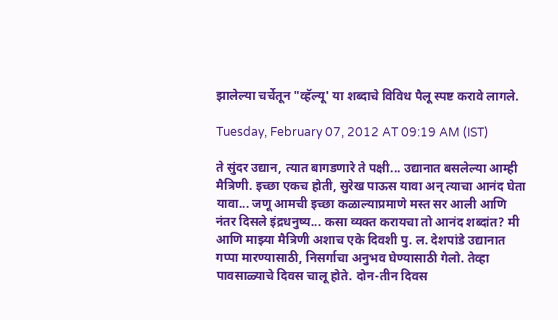झालेल्या चर्चेतून "व्हॅल्यू' या शब्दाचे विविध पैलू स्पष्ट करावे लागले.

Tuesday, February 07, 2012 AT 09:19 AM (IST)

ते सुंदर उद्यान, त्यात बागडणारे ते पक्षी... उद्यानात बसलेल्या आम्ही मैत्रिणी. इच्छा एकच होती, सुरेख पाऊस यावा अन्‌ त्याचा आनंद घेता यावा... जणू आमची इच्छा कळाल्याप्रमाणे मस्त सर आली आणि नंतर दिसले इंद्रधनुष्य... कसा व्यक्त करायचा तो आनंद शब्दांत? मी आणि माझ्या मैत्रिणी अशाच एके दिवशी पु. ल. देशपांडे उद्यानात गप्पा मारण्यासाठी, निसर्गाचा अनुभव घेण्यासाठी गेलो. तेव्हा पावसाळ्याचे दिवस चालू होते. दोन-तीन दिवस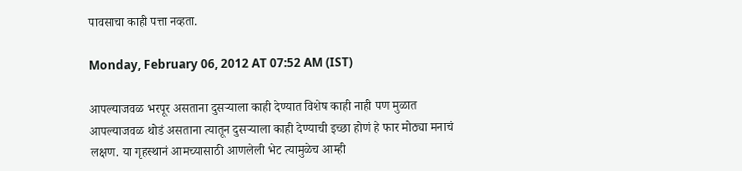पावसाचा काही पत्ता नव्हता.

Monday, February 06, 2012 AT 07:52 AM (IST)

आपल्याजवळ भरपूर असताना दुसऱ्याला काही देण्यात विशेष काही नाही पण मुळात आपल्याजवळ थोडं असताना त्यातून दुसऱ्याला काही देण्याची इच्छा होणं हे फार मोठ्या मनाचं लक्षण. या गृहस्थानं आमच्यासाठी आणलेली भेट त्यामुळेच आम्ही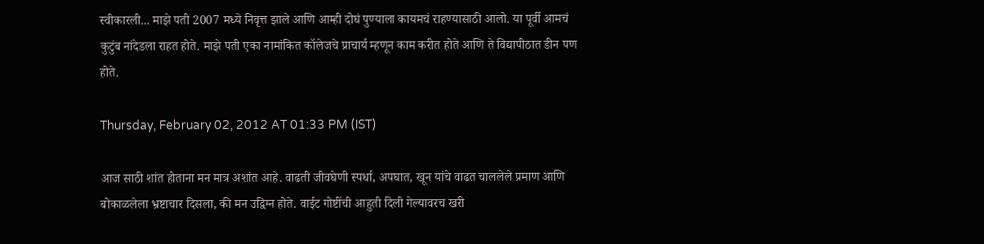स्वीकारली... माझे पती 2007 मध्ये निवृत्त झाले आणि आम्ही दोघं पुण्याला कायमचं राहण्यासाठी आलो. या पूर्वी आमचं कुटुंब नांदेडला राहत होते. माझे पती एका नामांकित कॉलेजचे प्राचार्य म्हणून काम करीत होते आणि ते विद्यापीठात डीन पण होते.

Thursday, February 02, 2012 AT 01:33 PM (IST)

आज साठी शांत होताना मन मात्र अशांत आहे. वाढती जीवघेणी स्पर्धा, अपघात, खून यांचे वाढत चाललेले प्रमाण आणि बोकाळलेला भ्रष्टाचार दिसला, की मन उद्विग्न होते. वाईट गोष्टींची आहुती दिली गेल्यावरच खरी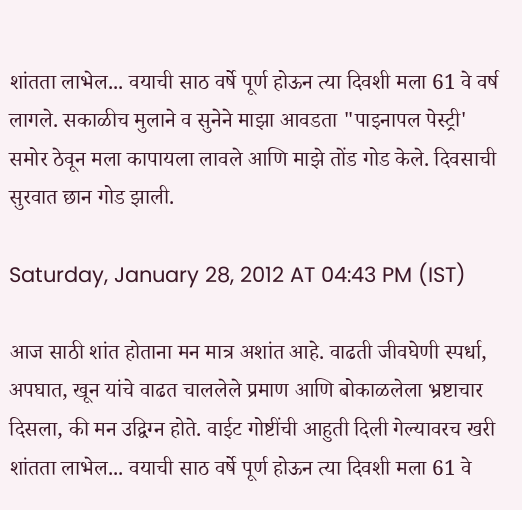शांतता लाभेल... वयाची साठ वर्षे पूर्ण होऊन त्या दिवशी मला 61 वे वर्ष लागले. सकाळीच मुलाने व सुनेने माझा आवडता "पाइनापल पेस्ट्री' समोर ठेवून मला कापायला लावले आणि माझे तोंड गोड केले. दिवसाची सुरवात छान गोड झाली.

Saturday, January 28, 2012 AT 04:43 PM (IST)

आज साठी शांत होताना मन मात्र अशांत आहे. वाढती जीवघेणी स्पर्धा, अपघात, खून यांचे वाढत चाललेले प्रमाण आणि बोकाळलेला भ्रष्टाचार दिसला, की मन उद्विग्न होते. वाईट गोष्टींची आहुती दिली गेल्यावरच खरी शांतता लाभेल... वयाची साठ वर्षे पूर्ण होऊन त्या दिवशी मला 61 वे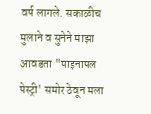वर्ष लागले. सकाळीच मुलाने व सुनेने माझा आवडता "पाइनापल पेस्ट्री' समोर ठेवून मला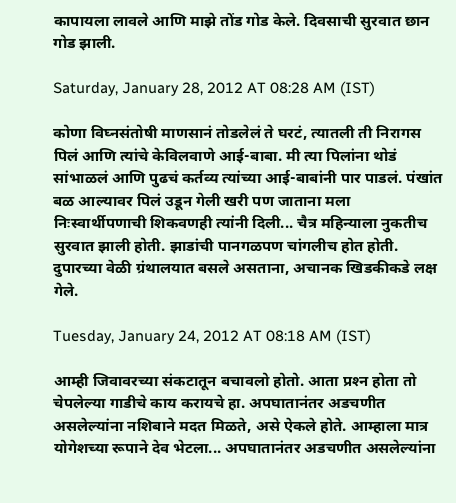कापायला लावले आणि माझे तोंड गोड केले. दिवसाची सुरवात छान गोड झाली.

Saturday, January 28, 2012 AT 08:28 AM (IST)

कोणा विघ्नसंतोषी माणसानं तोडलेलं ते घरटं, त्यातली ती निरागस पिलं आणि त्यांचे केविलवाणे आई-बाबा. मी त्या पिलांना थोडं सांभाळलं आणि पुढचं कर्तव्य त्यांच्या आई-बाबांनी पार पाडलं. पंखांत बळ आल्यावर पिलं उडून गेली खरी पण जाताना मला निःस्वार्थीपणाची शिकवणही त्यांनी दिली... चैत्र महिन्याला नुकतीच सुरवात झाली होती. झाडांची पानगळपण चांगलीच होत होती. दुपारच्या वेळी ग्रंथालयात बसले असताना, अचानक खिडकीकडे लक्ष गेले.

Tuesday, January 24, 2012 AT 08:18 AM (IST)

आम्ही जिवावरच्या संकटातून बचावलो होतो. आता प्रश्‍न होता तो चेपलेल्या गाडीचे काय करायचे हा. अपघातानंतर अडचणीत असलेल्यांना नशिबाने मदत मिळते, असे ऐकले होते. आम्हाला मात्र योगेशच्या रूपाने देव भेटला... अपघातानंतर अडचणीत असलेल्यांना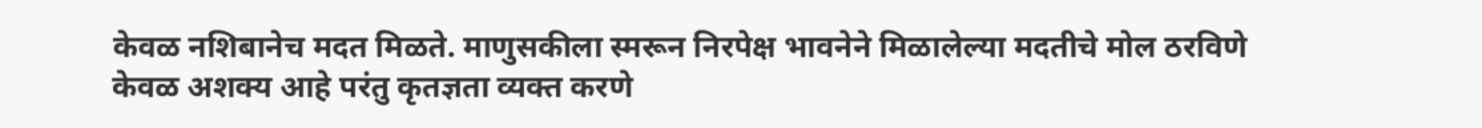केवळ नशिबानेच मदत मिळते. माणुसकीला स्मरून निरपेक्ष भावनेने मिळालेल्या मदतीचे मोल ठरविणे केवळ अशक्‍य आहे परंतु कृतज्ञता व्यक्त करणे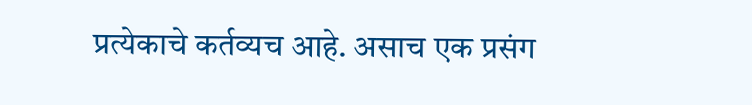प्रत्येकाचे कर्तव्यच आहे. असाच एक प्रसंग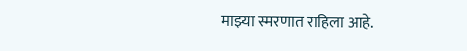माझ्या स्मरणात राहिला आहे.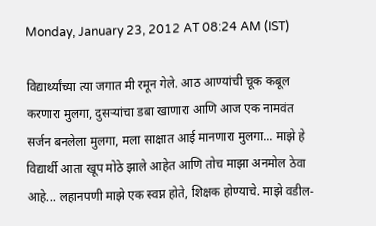Monday, January 23, 2012 AT 08:24 AM (IST)

विद्यार्थ्यांच्या त्या जगात मी रमून गेले. आठ आण्यांची चूक कबूल करणारा मुलगा, दुसऱ्यांचा डबा खाणारा आणि आज एक नामवंत सर्जन बनलेला मुलगा, मला साक्षात आई मानणारा मुलगा... माझे हे विद्यार्थी आता खूप मोठे झाले आहेत आणि तोच माझा अनमोल ठेवा आहे... लहानपणी माझे एक स्वप्न होते, शिक्षक होण्याचे. माझे वडील-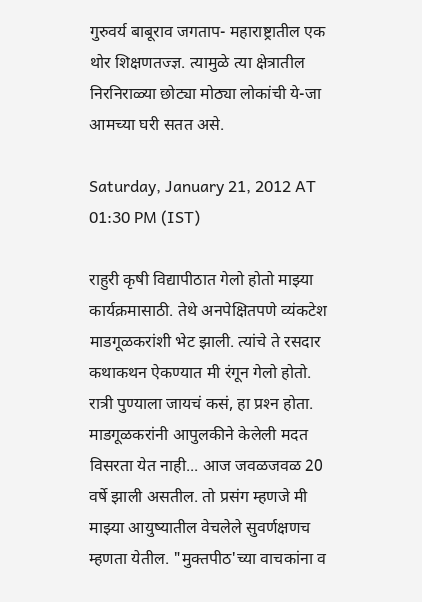गुरुवर्य बाबूराव जगताप- महाराष्ट्रातील एक थोर शिक्षणतज्ज्ञ. त्यामुळे त्या क्षेत्रातील निरनिराळ्या छोट्या मोठ्या लोकांची ये-जा आमच्या घरी सतत असे.

Saturday, January 21, 2012 AT 01:30 PM (IST)

राहुरी कृषी विद्यापीठात गेलो होतो माझ्या कार्यक्रमासाठी. तेथे अनपेक्षितपणे व्यंकटेश माडगूळकरांशी भेट झाली. त्यांचे ते रसदार कथाकथन ऐकण्यात मी रंगून गेलो होतो. रात्री पुण्याला जायचं कसं, हा प्रश्‍न होता. माडगूळकरांनी आपुलकीने केलेली मदत विसरता येत नाही... आज जवळजवळ 20 वर्षे झाली असतील. तो प्रसंग म्हणजे मी माझ्या आयुष्यातील वेचलेले सुवर्णक्षणच म्हणता येतील. "मुक्तपीठ'च्या वाचकांना व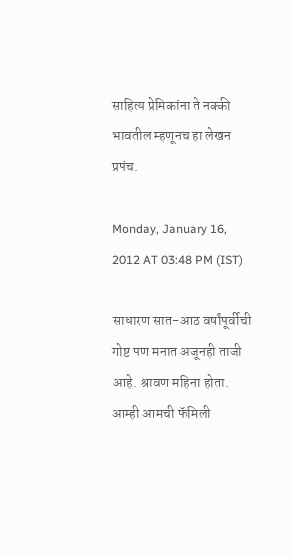साहित्य प्रेमिकांना ते नक्की भावतील म्हणूनच हा लेखन प्रपंच.

Monday, January 16, 2012 AT 03:48 PM (IST)

साधारण सात-आठ वर्षांपूर्वीची गोष्ट पण मनात अजूनही ताजी आहे. श्रावण महिना होता. आम्ही आमची फॅमिली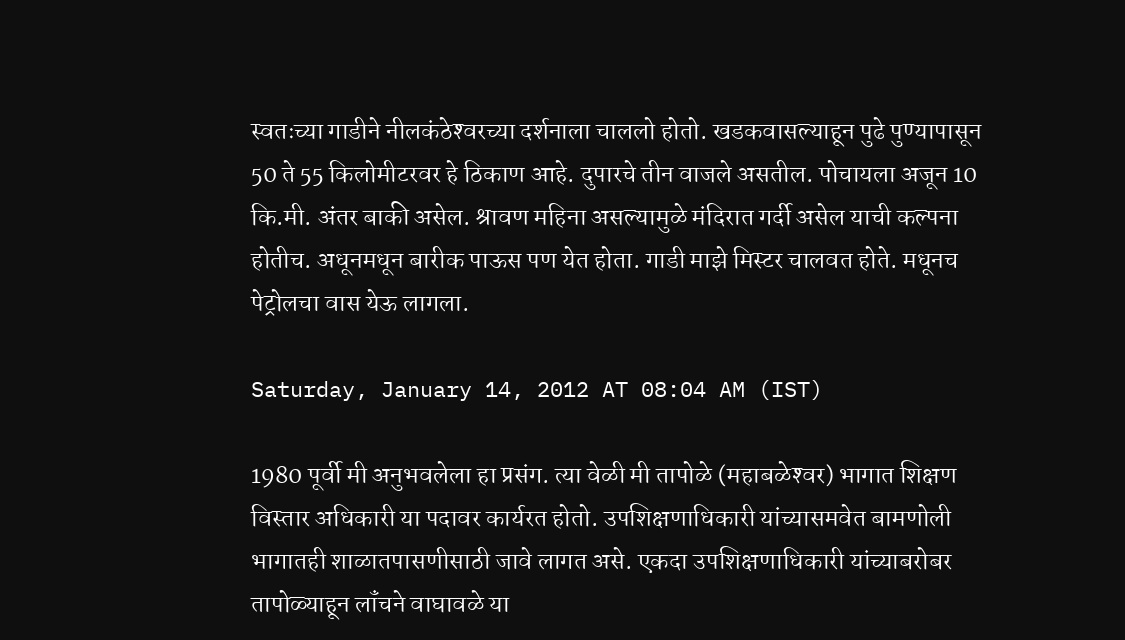स्वतःच्या गाडीने नीलकंठेश्‍वरच्या दर्शनाला चाललो होतो. खडकवासल्याहून पुढे पुण्यापासून 50 ते 55 किलोमीटरवर हे ठिकाण आहे. दुपारचे तीन वाजले असतील. पोचायला अजून 10 कि.मी. अंतर बाकी असेल. श्रावण महिना असल्यामुळे मंदिरात गर्दी असेल याची कल्पना होतीच. अधूनमधून बारीक पाऊस पण येत होता. गाडी माझे मिस्टर चालवत होते. मधूनच पेट्रोलचा वास येऊ लागला.

Saturday, January 14, 2012 AT 08:04 AM (IST)

1980 पूर्वी मी अनुभवलेला हा प्रसंग. त्या वेळी मी तापोळे (महाबळेश्‍वर) भागात शिक्षण विस्तार अधिकारी या पदावर कार्यरत होतो. उपशिक्षणाधिकारी यांच्यासमवेत बामणोली भागातही शाळातपासणीसाठी जावे लागत असे. एकदा उपशिक्षणाधिकारी यांच्याबरोबर तापोळ्याहून लॉंचने वाघावळे या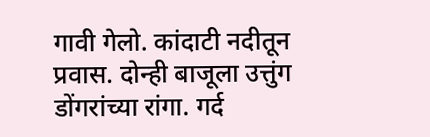गावी गेलो. कांदाटी नदीतून प्रवास. दोन्ही बाजूला उत्तुंग डोंगरांच्या रांगा. गर्द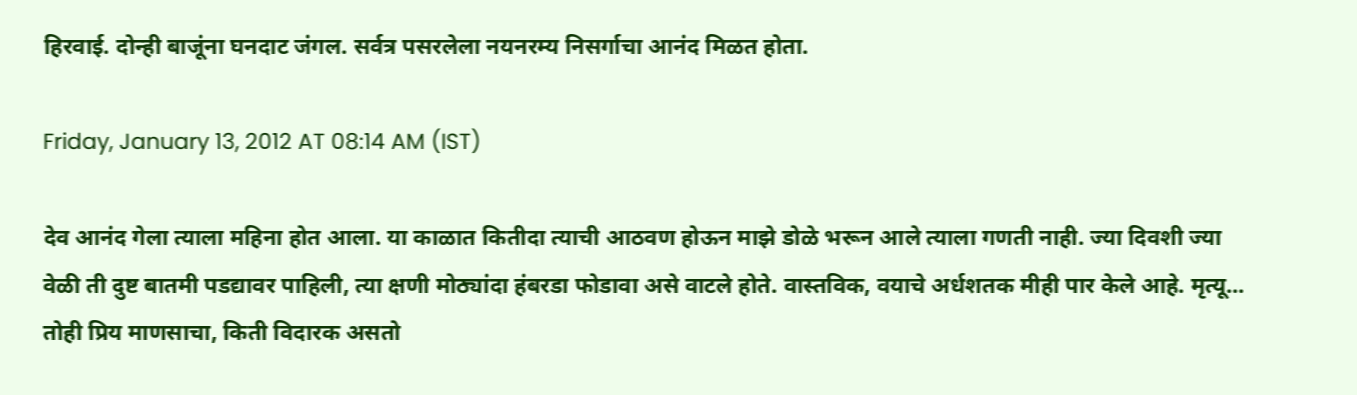हिरवाई. दोन्ही बाजूंना घनदाट जंगल. सर्वत्र पसरलेला नयनरम्य निसर्गाचा आनंद मिळत होता.

Friday, January 13, 2012 AT 08:14 AM (IST)

देव आनंद गेला त्याला महिना होत आला. या काळात कितीदा त्याची आठवण होऊन माझे डोळे भरून आले त्याला गणती नाही. ज्या दिवशी ज्या वेळी ती दुष्ट बातमी पडद्यावर पाहिली, त्या क्षणी मोठ्यांदा हंबरडा फोडावा असे वाटले होते. वास्तविक, वयाचे अर्धशतक मीही पार केले आहे. मृत्यू... तोही प्रिय माणसाचा, किती विदारक असतो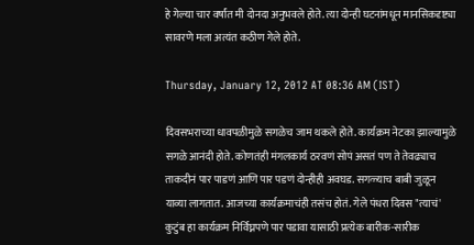हे गेल्या चार वर्षांत मी दोनदा अनुभवले होते. त्या दोन्ही घटनांमधून मानसिकदृष्ट्या सावरणे मला अत्यंत कठीण गेले होते.

Thursday, January 12, 2012 AT 08:36 AM (IST)

दिवसभराच्या धावपळीमुळे सगळेच जाम थकले होते. कार्यक्रम नेटका झाल्यामुळे सगळे आनंदी होते. कोणतंही मंगलकार्य ठरवणं सोपं असतं पण ते तेवढ्याच ताकदीनं पार पाडणं आणि पार पडणं दोन्हीही अवघड. सगळ्याच बाबी जुळून याव्या लागतात. आजच्या कार्यक्रमाचंही तसंच होतं. गेले पंधरा दिवस "त्याचं' कुटुंब हा कार्यक्रम निर्विघ्नपणे पार पडावा यासाठी प्रत्येक बारीक-सारीक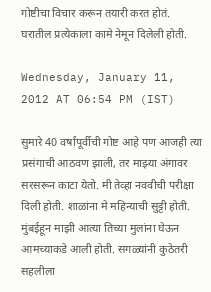गोष्टीचा विचार करून तयारी करत होतं. घरातील प्रत्येकाला कामे नेमून दिलेली होती.

Wednesday, January 11, 2012 AT 06:54 PM (IST)

सुमारे 40 वर्षांपूर्वीची गोष्ट आहे पण आजही त्या प्रसंगाची आठवण झाली, तर माझ्या अंगावर सरसरून काटा येतो. मी तेव्हा नववीची परीक्षा दिली होती. शाळांना मे महिन्याची सुट्टी होती. मुंबईहून माझी आत्या तिच्या मुलांना घेऊन आमच्याकडे आली होती. सगळ्यांनी कुठेतरी सहलीला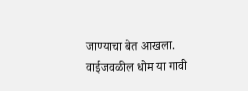जाण्याचा बेत आखला. वाईजवळील धोम या गावी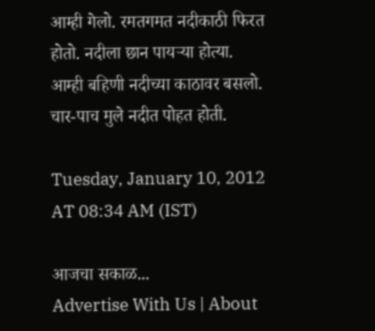आम्ही गेलो. रमतगमत नदीकाठी फिरत होतो. नदीला छान पायऱ्या होत्या. आम्ही बहिणी नदीच्या काठावर बसलो. चार-पाच मुले नदीत पोहत होती.

Tuesday, January 10, 2012 AT 08:34 AM (IST)

आजचा सकाळ...
Advertise With Us | About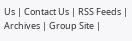Us | Contact Us | RSS Feeds | Archives | Group Site |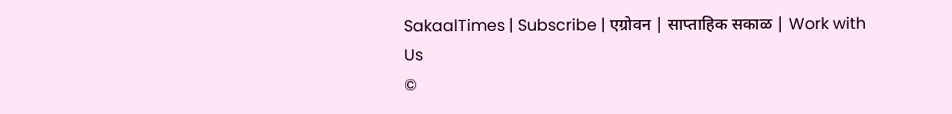SakaalTimes | Subscribe | एग्रोवन | साप्ताहिक सकाळ | Work with Us
©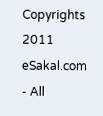Copyrights 2011 eSakal.com - All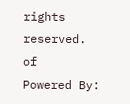rights reserved.
of
Powered By: